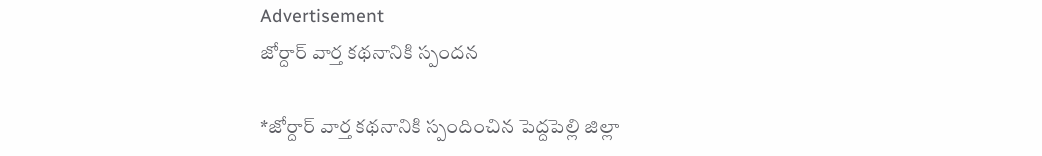Advertisement
జోర్దార్ వార్త కథనానికి స్పందన

*జోర్దార్ వార్త కథనానికి స్పందించిన పెద్దపెల్లి జిల్లా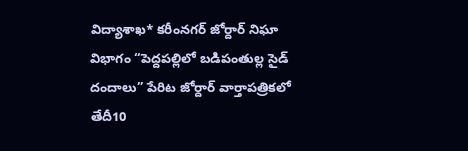విద్యాశాఖ* కరీంనగర్ జోర్దార్ నిఘా విభాగం “పెద్దపల్లిలో బడిపంతుల్ల సైడ్ దందాలు” పేరిట జోర్దార్ వార్తాపత్రికలో తేదీ10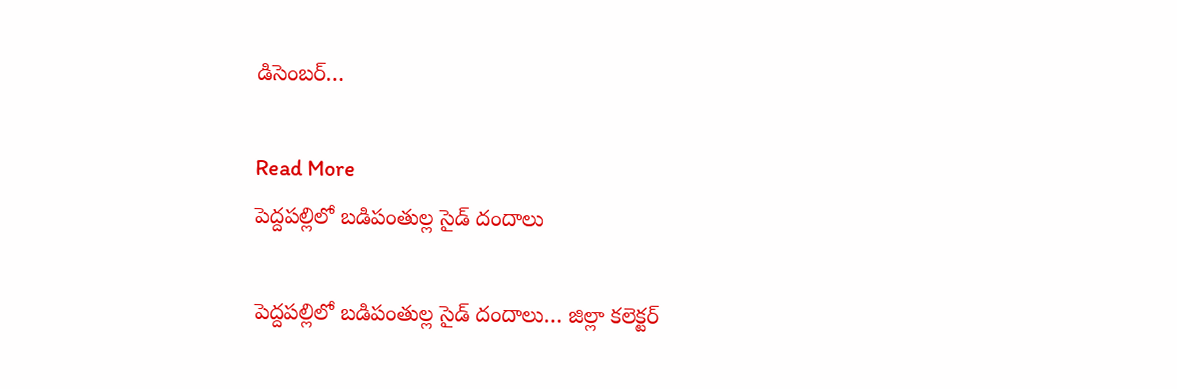డిసెంబర్…

Read More
పెద్దపల్లిలో బడిపంతుల్ల సైడ్ దందాలు

పెద్దపల్లిలో బడిపంతుల్ల సైడ్ దందాలు… జిల్లా కలెక్టర్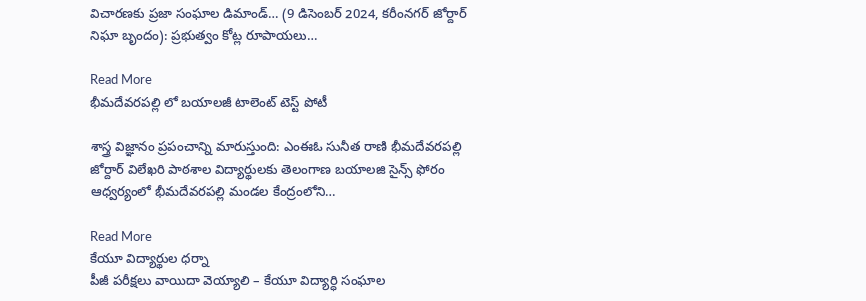విచారణకు ప్రజా సంఘాల డిమాండ్… (9 డిసెంబర్ 2024, కరీంనగర్ జోర్దార్ నిఘా బృందం): ప్రభుత్వం కోట్ల రూపాయలు…

Read More
భీమదేవరపల్లి లో బయాలజీ టాలెంట్ టెస్ట్ పోటీ

శాస్త్ర విజ్ఞానం ప్రపంచాన్ని మారుస్తుంది: ఎంఈఓ సునీత రాణి భీమదేవరపల్లి జోర్దార్ విలేఖరి పాఠశాల విద్యార్థులకు తెలంగాణ బయాలజి సైన్స్ ఫోరం ఆధ్వర్యంలో భీమదేవరపల్లి మండల కేంద్రంలోని…

Read More
కేయూ విద్యార్థుల ధర్నా
పీజీ పరీక్షలు వాయిదా వెయ్యాలి – కేయూ విద్యార్ధి సంఘాల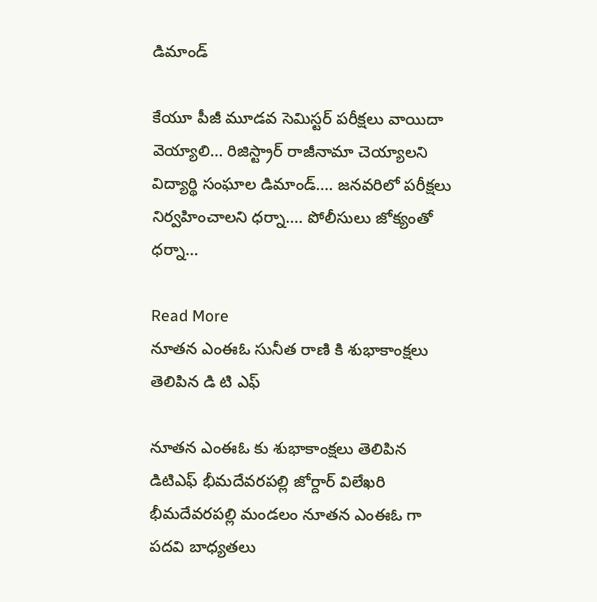డిమాండ్

కేయూ పీజీ మూడవ సెమిస్టర్ పరీక్షలు వాయిదా వెయ్యాలి… రిజిస్ట్రార్ రాజీనామా చెయ్యాలని విద్యార్థి సంఘాల డిమాండ్…. జనవరిలో పరీక్షలు నిర్వహించాలని ధర్నా…. పోలీసులు జోక్యంతో ధర్నా…

Read More
నూతన ఎంఈఓ సునీత రాణి కి శుభాకాంక్షలు తెలిపిన డి టి ఎఫ్

నూతన ఎంఈఓ కు శుభాకాంక్షలు తెలిపిన డిటిఎఫ్ భీమదేవరపల్లి జోర్దార్ విలేఖరి భీమదేవరపల్లి మండలం నూతన ఎంఈఓ గా పదవి బాధ్యతలు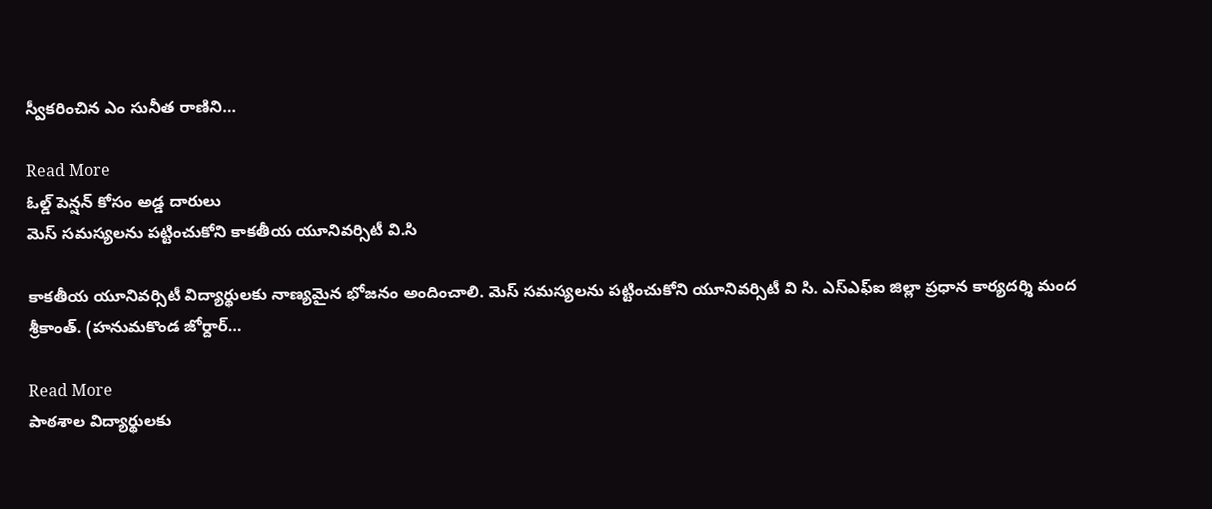స్వీకరించిన ఎం సునీత రాణిని…

Read More
ఓల్డ్ పెన్షన్ కోసం అడ్డ దారులు
మెస్ సమస్యలను పట్టించుకోని కాకతీయ యూనివర్సిటీ వి.సి

కాకతీయ యూనివర్సిటీ విద్యార్థులకు నాణ్యమైన భోజనం అందించాలి. మెస్ సమస్యలను పట్టించుకోని యూనివర్సిటీ వి సి. ఎస్ఎఫ్ఐ జిల్లా ప్రధాన కార్యదర్శి మంద శ్రీకాంత్. (హనుమకొండ జోర్దార్…

Read More
పాఠశాల విద్యార్థులకు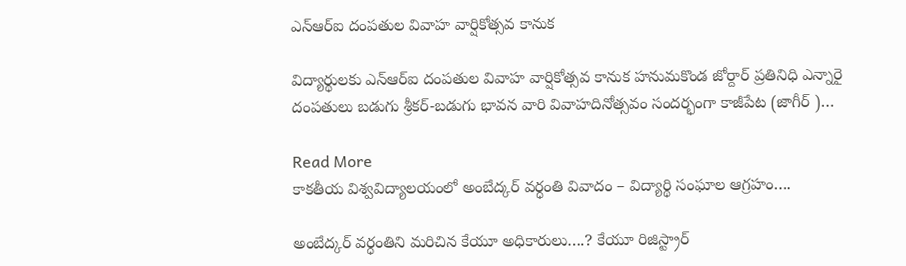ఎన్ఆర్ఐ దంపతుల వివాహ వార్షికోత్సవ కానుక

విద్యార్థులకు ఎన్ఆర్ఐ దంపతుల వివాహ వార్షికోత్సవ కానుక హనుమకొండ జోర్దార్ ప్రతినిధి ఎన్నారై దంపతులు బడుగు శ్రీకర్-బడుగు భావన వారి వివాహదినోత్సవం సందర్భంగా కాజీపేట (జాగీర్ )…

Read More
కాకతీయ విశ్వవిద్యాలయంలో అంబేద్కర్ వర్ధంతి వివాదం – విద్యార్థి సంఘాల ఆగ్రహం….

అంబేద్కర్ వర్ధంతిని మరిచిన కేయూ అధికారులు….? కేయూ రిజిస్ట్రార్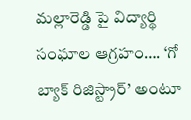మల్లారెడ్డి పై విద్యార్థి సంఘాల ఆగ్రహం…. ‘గో బ్యాక్ రిజిస్ట్రార్’ అంటూ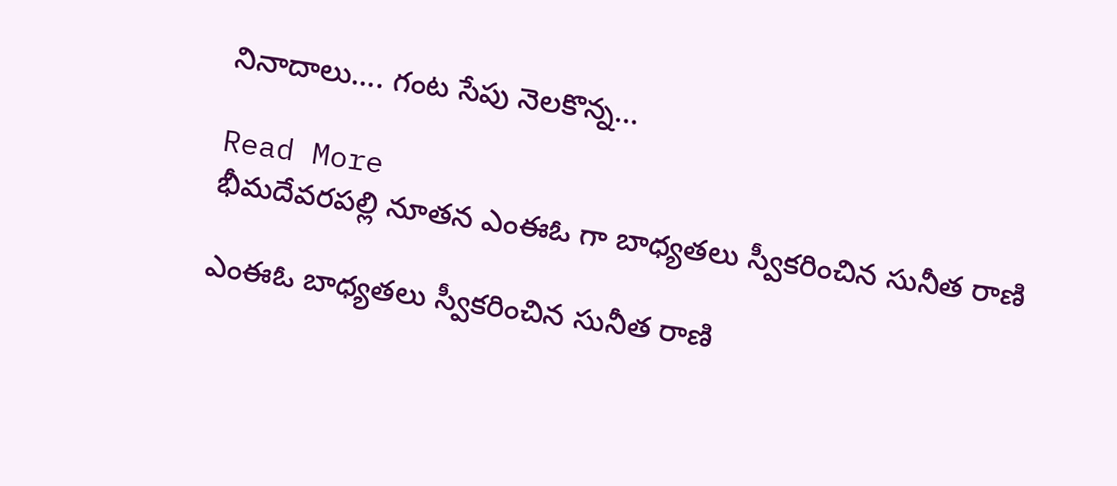నినాదాలు…. గంట సేపు నెలకొన్న…

Read More
భీమదేవరపల్లి నూతన ఎంఈఓ గా బాధ్యతలు స్వీకరించిన సునీత రాణి

ఎంఈఓ బాధ్యతలు స్వీకరించిన సునీత రాణి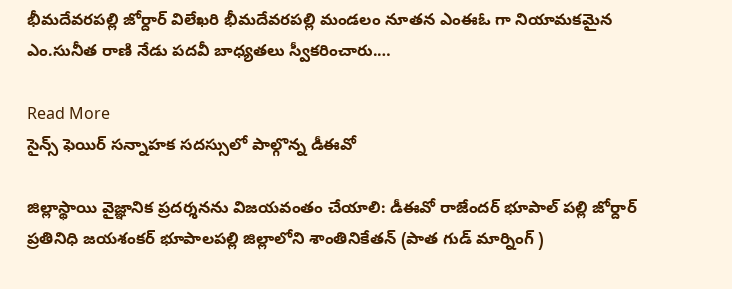భీమదేవరపల్లి జోర్దార్ విలేఖరి భీమదేవరపల్లి మండలం నూతన ఎంఈఓ గా నియామకమైన ఎం.సునీత రాణి నేడు పదవీ బాధ్యతలు స్వీకరించారు.…

Read More
సైన్స్ ఫెయిర్ సన్నాహక సదస్సులో పాల్గొన్న డీఈవో

జిల్లాస్థాయి వైజ్ఞానిక ప్రదర్శనను విజయవంతం చేయాలి: డీఈవో రాజేందర్ భూపాల్ పల్లి జోర్దార్ ప్రతినిధి జయశంకర్ భూపాలపల్లి జిల్లాలోని శాంతినికేతన్ (పాత గుడ్ మార్నింగ్ )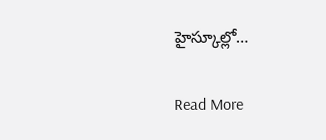హైస్కూల్లో…

Read More